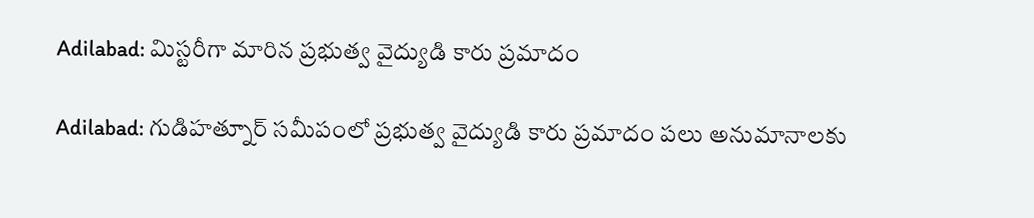Adilabad: మిస్టరీగా మారిన ప్రభుత్వ వైద్యుడి కారు ప్రమాదం

Adilabad: గుడిహత్నూర్ సమీపంలో ప్రభుత్వ వైద్యుడి కారు ప్రమాదం పలు అనుమానాలకు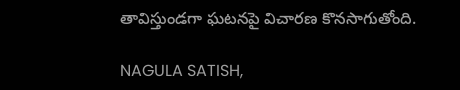తావిస్తుండగా ఘటనపై విచారణ కొనసాగుతోంది.

NAGULA SATISH,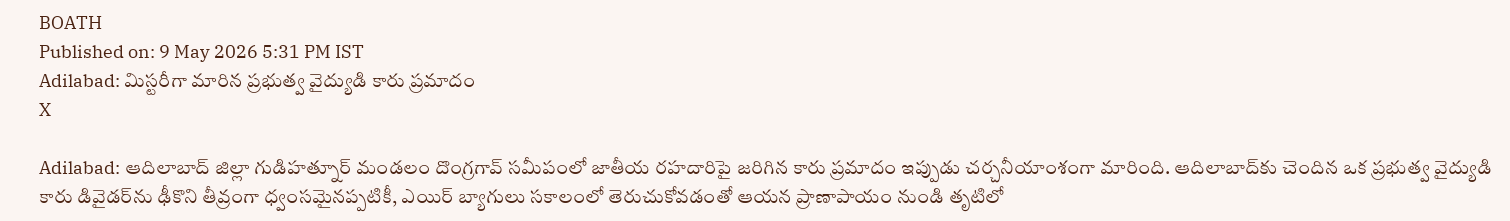BOATH
Published on: 9 May 2026 5:31 PM IST
Adilabad: మిస్టరీగా మారిన ప్రభుత్వ వైద్యుడి కారు ప్రమాదం
X

Adilabad: ఆదిలాబాద్ జిల్లా గుడిహత్నూర్ మండలం దొంగ్రగావ్ సమీపంలో జాతీయ రహదారిపై జరిగిన కారు ప్రమాదం ఇప్పుడు చర్చనీయాంశంగా మారింది. ఆదిలాబాద్‌కు చెందిన ఒక ప్రభుత్వ వైద్యుడి కారు డివైడర్‌ను ఢీకొని తీవ్రంగా ధ్వంసమైనప్పటికీ, ఎయిర్ బ్యాగులు సకాలంలో తెరుచుకోవడంతో ఆయన ప్రాణాపాయం నుండి తృటిలో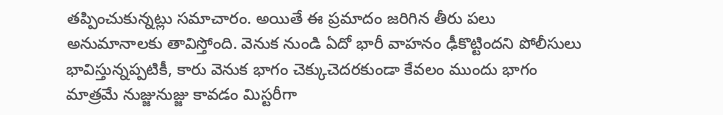తప్పించుకున్నట్లు సమాచారం. అయితే ఈ ప్రమాదం జరిగిన తీరు పలు అనుమానాలకు తావిస్తోంది. వెనుక నుండి ఏదో భారీ వాహనం ఢీకొట్టిందని పోలీసులు భావిస్తున్నప్పటికీ, కారు వెనుక భాగం చెక్కుచెదరకుండా కేవలం ముందు భాగం మాత్రమే నుజ్జునుజ్జు కావడం మిస్టరీగా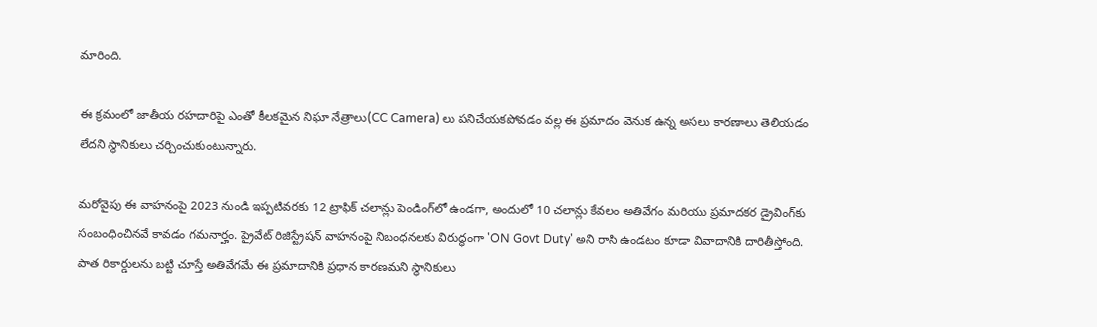మారింది.

ఈ క్రమంలో జాతీయ రహదారిపై ఎంతో కీలకమైన నిఘా నేత్రాలు(CC Camera) లు పనిచేయకపోవడం వల్ల ఈ ప్రమాదం వెనుక ఉన్న అసలు కారణాలు తెలియడం లేదని స్థానికులు చర్చించుకుంటున్నారు.

మరోవైపు ఈ వాహనంపై 2023 నుండి ఇప్పటివరకు 12 ట్రాఫిక్ చలాన్లు పెండింగ్‌లో ఉండగా, అందులో 10 చలాన్లు కేవలం అతివేగం మరియు ప్రమాదకర డ్రైవింగ్‌కు సంబంధించినవే కావడం గమనార్హం. ప్రైవేట్ రిజిస్ట్రేషన్ వాహనంపై నిబంధనలకు విరుద్ధంగా 'ON Govt Duty' అని రాసి ఉండటం కూడా వివాదానికి దారితీస్తోంది. పాత రికార్డులను బట్టి చూస్తే అతివేగమే ఈ ప్రమాదానికి ప్రధాన కారణమని స్థానికులు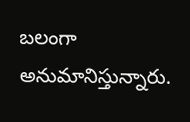బలంగా అనుమానిస్తున్నారు.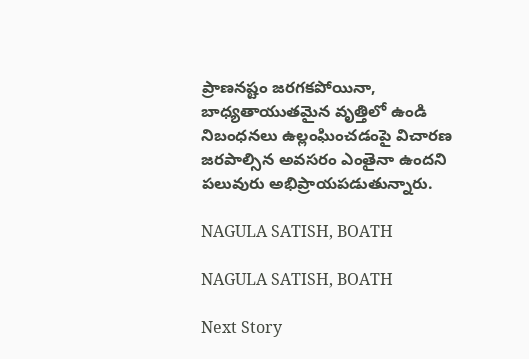ప్రాణనష్టం జరగకపోయినా, బాధ్యతాయుతమైన వృత్తిలో ఉండి నిబంధనలు ఉల్లంఘించడంపై విచారణ జరపాల్సిన అవసరం ఎంతైనా ఉందని పలువురు అభిప్రాయపడుతున్నారు.

NAGULA SATISH, BOATH

NAGULA SATISH, BOATH

Next Story